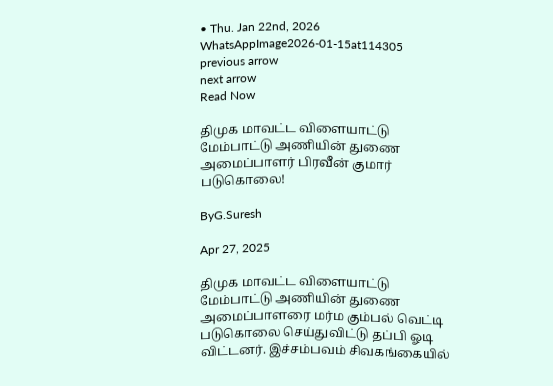• Thu. Jan 22nd, 2026
WhatsAppImage2026-01-15at114305
previous arrow
next arrow
Read Now

திமுக மாவட்ட விளையாட்டு மேம்பாட்டு அணியின் துணை அமைப்பாளர் பிரவீன் குமார் படுகொலை!

ByG.Suresh

Apr 27, 2025

திமுக மாவட்ட விளையாட்டு மேம்பாட்டு அணியின் துணை அமைப்பாளரை மர்ம கும்பல் வெட்டி படுகொலை செய்துவிட்டு தப்பி ஓடி விட்டனர். இச்சம்பவம் சிவகங்கையில்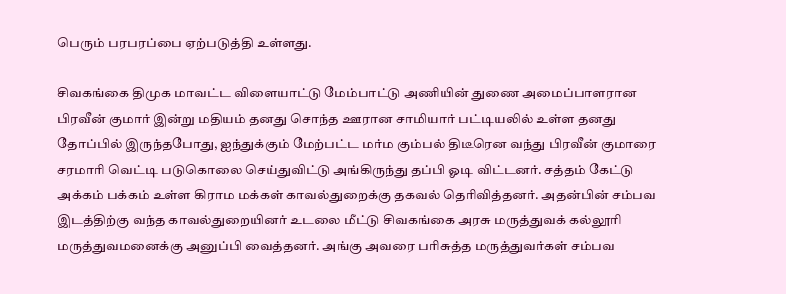பெரும் பரபரப்பை ஏற்படுத்தி உள்ளது.

சிவகங்கை திமுக மாவட்ட விளையாட்டு மேம்பாட்டு அணியின் துணை அமைப்பாளரான பிரவீன் குமார் இன்று மதியம் தனது சொந்த ஊரான சாமியார் பட்டியலில் உள்ள தனது தோப்பில் இருந்தபோது, ஐந்துக்கும் மேற்பட்ட மர்ம கும்பல் திடீரென வந்து பிரவீன் குமாரை சரமாரி வெட்டி படுகொலை செய்துவிட்டு அங்கிருந்து தப்பி ஓடி விட்டனர். சத்தம் கேட்டு அக்கம் பக்கம் உள்ள கிராம மக்கள் காவல்துறைக்கு தகவல் தெரிவித்தனர். அதன்பின் சம்பவ இடத்திற்கு வந்த காவல்துறையினர் உடலை மீட்டு சிவகங்கை அரசு மருத்துவக் கல்லூரி மருத்துவமனைக்கு அனுப்பி வைத்தனர். அங்கு அவரை பரிசுத்த மருத்துவர்கள் சம்பவ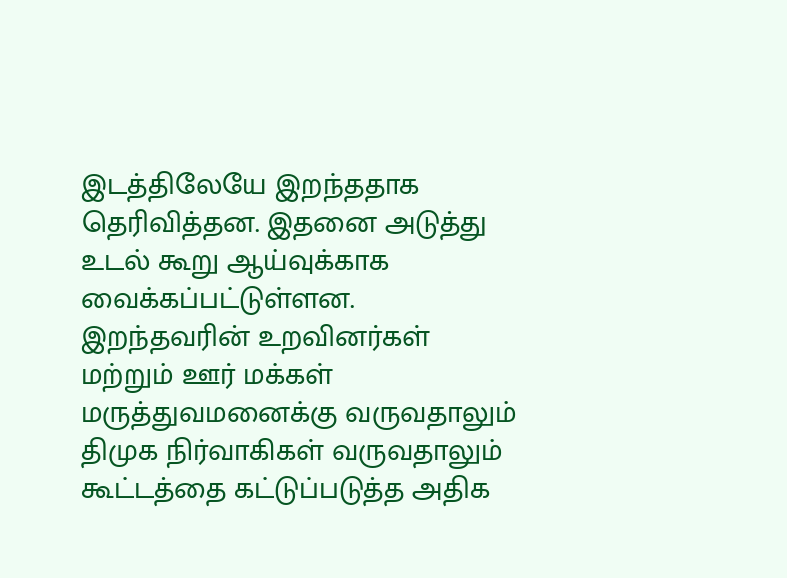இடத்திலேயே இறந்ததாக தெரிவித்தன. இதனை அடுத்து உடல் கூறு ஆய்வுக்காக வைக்கப்பட்டுள்ளன. இறந்தவரின் உறவினர்கள் மற்றும் ஊர் மக்கள் மருத்துவமனைக்கு வருவதாலும் திமுக நிர்வாகிகள் வருவதாலும் கூட்டத்தை கட்டுப்படுத்த அதிக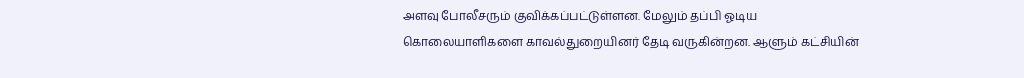அளவு போலீசரும் குவிக்கப்பட்டுள்ளன. மேலும் தப்பி ஓடிய கொலையாளிகளை காவல்துறையினர் தேடி வருகின்றன. ஆளும் கட்சியின்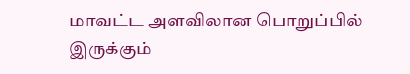மாவட்ட அளவிலான பொறுப்பில் இருக்கும்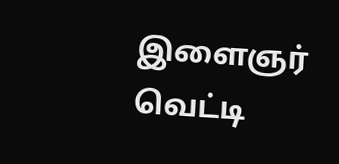இளைஞர் வெட்டி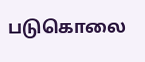படுகொலை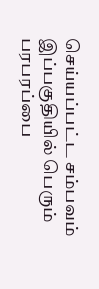செய்யப்பட்ட சம்பவம் இப்பகுதியில் பெரும் பரபரப்பை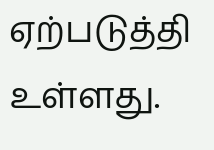ஏற்படுத்தி உள்ளது.